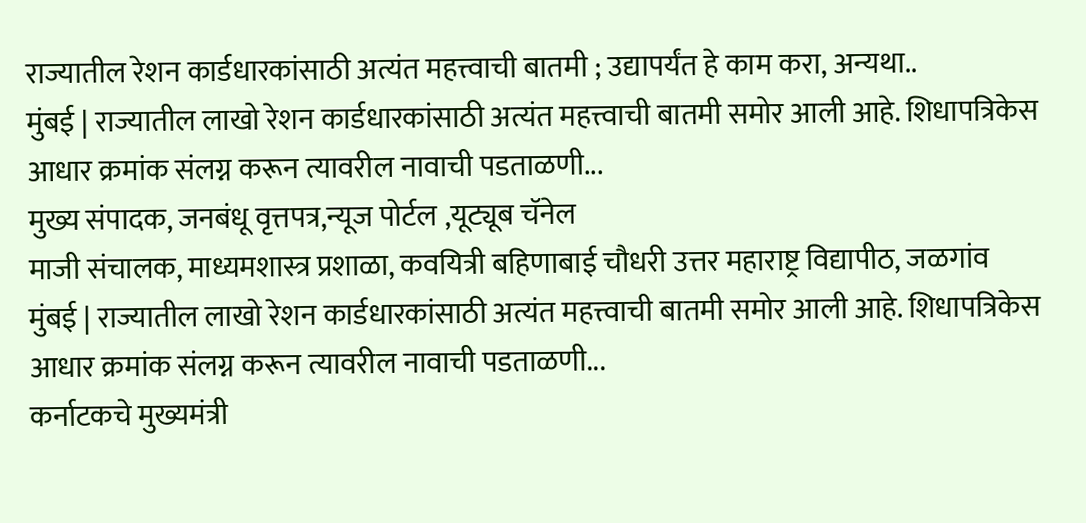राज्यातील रेशन कार्डधारकांसाठी अत्यंत महत्त्वाची बातमी ; उद्यापर्यंत हे काम करा, अन्यथा..
मुंबई | राज्यातील लाखो रेशन कार्डधारकांसाठी अत्यंत महत्त्वाची बातमी समोर आली आहे. शिधापत्रिकेस आधार क्रमांक संलग्न करून त्यावरील नावाची पडताळणी...
मुख्य संपादक, जनबंधू वृत्तपत्र,न्यूज पोर्टल ,यूट्यूब चॅनेल
माजी संचालक, माध्यमशास्त्र प्रशाळा, कवयित्री बहिणाबाई चौधरी उत्तर महाराष्ट्र विद्यापीठ, जळगांव
मुंबई | राज्यातील लाखो रेशन कार्डधारकांसाठी अत्यंत महत्त्वाची बातमी समोर आली आहे. शिधापत्रिकेस आधार क्रमांक संलग्न करून त्यावरील नावाची पडताळणी...
कर्नाटकचे मुख्यमंत्री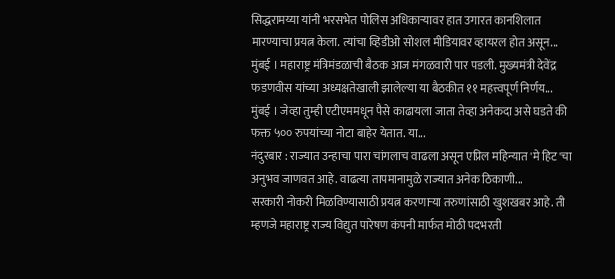सिद्धरामय्या यांनी भरसभेत पोलिस अधिकाऱ्यावर हात उगारत कानशिलात मारण्याचा प्रयत्न केला. त्यांचा व्हिडीओ सोशल मीडियावर व्हायरल होत असून...
मुंबई । महाराष्ट्र मंत्रिमंडळाची बैठक आज मंगळवारी पार पडली. मुख्यमंत्री देवेंद्र फडणवीस यांच्या अध्यक्षतेखाली झालेल्या या बैठकीत ११ महत्त्वपूर्ण निर्णय...
मुंबई । जेव्हा तुम्ही एटीएममधून पैसे काढायला जाता तेव्हा अनेकदा असे घडते की फक्त ५०० रुपयांच्या नोटा बाहेर येतात. या...
नंदुरबार : राज्यात उन्हाचा पारा चांगलाच वाढला असून एप्रिल महिन्यात 'मे हिट'चा अनुभव जाणवत आहे. वाढत्या तापमानामुळे राज्यात अनेक ठिकाणी...
सरकारी नोकरी मिळविण्यासाठी प्रयत्न करणाऱ्या तरुणांसाठी खुशखबर आहे. ती म्हणजे महाराष्ट्र राज्य विद्युत पारेषण कंपनी मार्फत मोठी पदभरती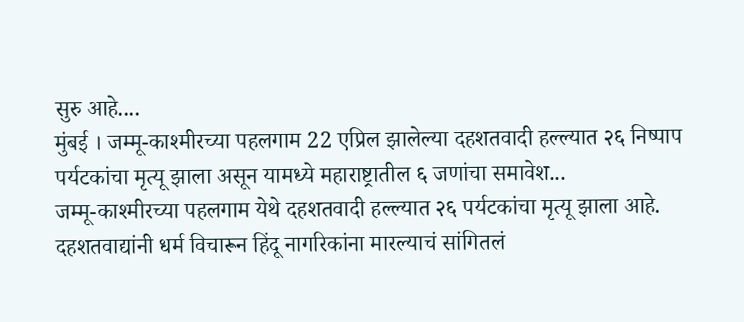सुरु आहे....
मुंबई । जम्मू-काश्मीरच्या पहलगाम 22 एप्रिल झालेल्या दहशतवादी हल्ल्यात २६ निष्पाप पर्यटकांचा मृत्यू झाला असून यामध्ये महाराष्ट्रातील ६ जणांचा समावेश...
जम्मू-काश्मीरच्या पहलगाम येथे दहशतवादी हल्ल्यात २६ पर्यटकांचा मृत्यू झाला आहे. दहशतवाद्यांनी धर्म विचारून हिंदू नागरिकांना मारल्याचं सांगितलं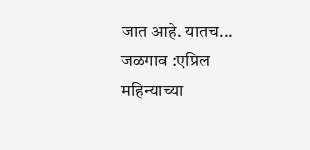जात आहे. यातच...
जळगाव :एप्रिल महिन्याच्या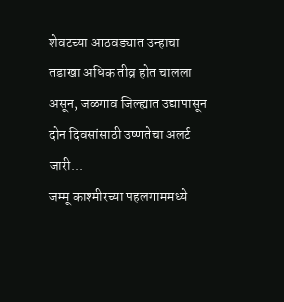शेवटच्या आठवड्यात उन्हाचा तडाखा अधिक तीव्र होत चालला असून, जळगाव जिल्ह्यात उद्यापासून दोन दिवसांसाठी उष्णतेचा अलर्ट जारी...
जम्मू काश्मीरच्या पहलगाममध्ये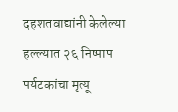दहशतवाद्यांनी केलेल्या हल्ल्यात २६ निष्पाप पर्यटकांचा मृत्यू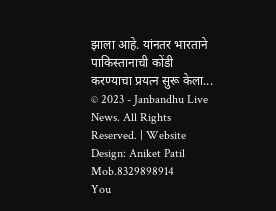झाला आहे. यांनतर भारताने पाकिस्तानाची कोंडी करण्याचा प्रयत्न सुरू केला...
© 2023 - Janbandhu Live News. All Rights Reserved. | Website Design: Aniket Patil Mob.8329898914
You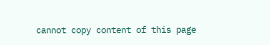cannot copy content of this page